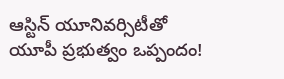ఆస్టిన్ యూనివర్సిటీతో యూపీ ప్రభుత్వం ఒప్పందం!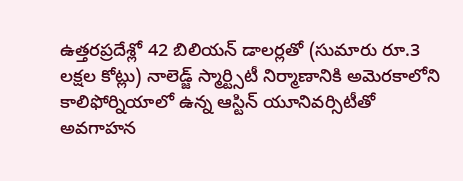ఉత్తరప్రదేశ్లో 42 బిలియన్ డాలర్లతో (సుమారు రూ.3 లక్షల కోట్లు) నాలెడ్జ్ స్మార్ట్సిటీ నిర్మాణానికి అమెరకాలోని కాలిఫోర్నియాలో ఉన్న ఆస్టిన్ యూనివర్సిటీతో అవగాహన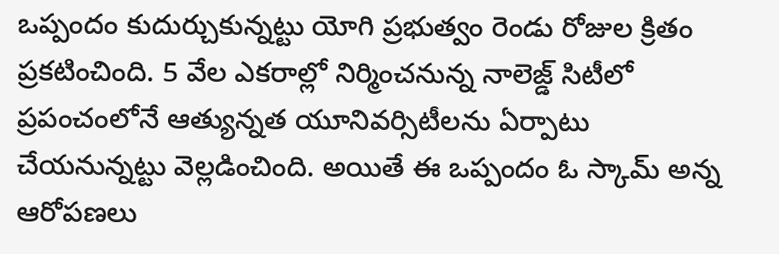ఒప్పందం కుదుర్చుకున్నట్టు యోగి ప్రభుత్వం రెండు రోజుల క్రితం ప్రకటించింది. 5 వేల ఎకరాల్లో నిర్మించనున్న నాలెజ్డ్ సిటీలో ప్రపంచంలోనే ఆత్యున్నత యూనివర్సిటీలను ఏర్పాటు చేయనున్నట్టు వెల్లడించింది. అయితే ఈ ఒప్పందం ఓ స్కామ్ అన్న ఆరోపణలు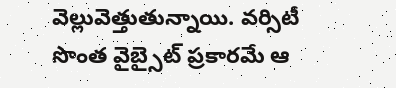వెల్లువెత్తుతున్నాయి. వర్సిటీ సొంత వైబ్సైట్ ప్రకారమే ఆ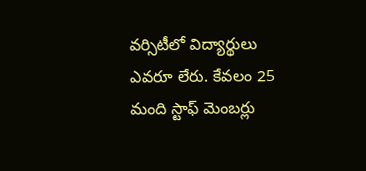వర్సిటీలో విద్యార్థులు ఎవరూ లేరు. కేవలం 25 మంది స్టాఫ్ మెంబర్లు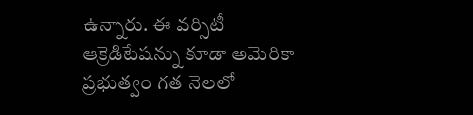ఉన్నారు. ఈ వర్సిటీ ఆక్రెడిటేషన్ను కూడా అమెరికా ప్రభుత్వం గత నెలలో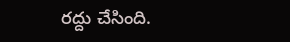రద్దు చేసింది.